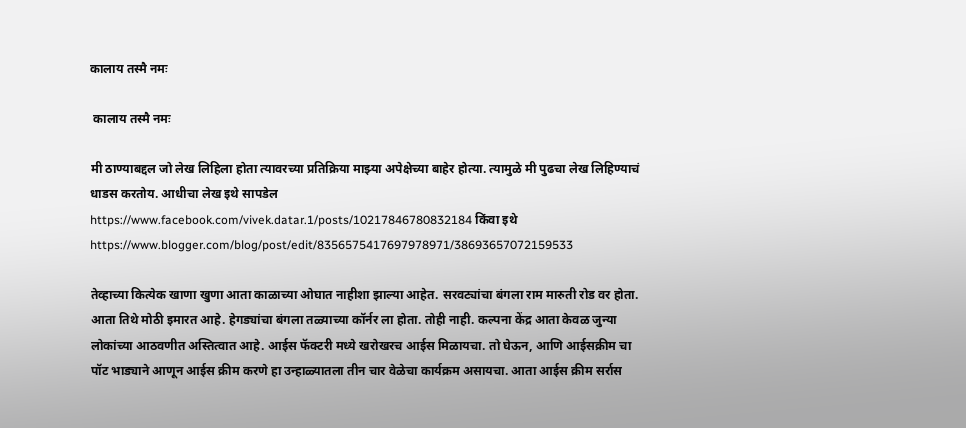कालाय तस्मै नमः

 कालाय तस्मै नमः

मी ठाण्याबद्दल जो लेख लिहिला होता त्यावरच्या प्रतिक्रिया माझ्या अपेक्षेच्या बाहेर होत्या. त्यामुळे मी पुढचा लेख लिहिण्याचं धाडस करतोय. आधीचा लेख इथे सापडेल https://www.facebook.com/vivek.datar.1/posts/10217846780832184 किंवा इथे https://www.blogger.com/blog/post/edit/8356575417697978971/38693657072159533

तेव्हाच्या कित्येक खाणा खुणा आता काळाच्या ओघात नाहीशा झाल्या आहेत. सरवट्यांचा बंगला राम मारुती रोड वर होता. आता तिथे मोठी इमारत आहे. हेगड्यांचा बंगला तळ्याच्या कॉर्नर ला होता. तोही नाही. कल्पना केंद्र आता केवळ जुन्या लोकांच्या आठवणीत अस्तित्वात आहे. आईस फॅक्टरी मध्ये खरोखरच आईस मिळायचा. तो घेऊन, आणि आईसक्रीम चा पॉट भाड्याने आणून आईस क्रीम करणे हा उन्हाळ्यातला तीन चार वेळेचा कार्यक्रम असायचा. आता आईस क्रीम सर्रास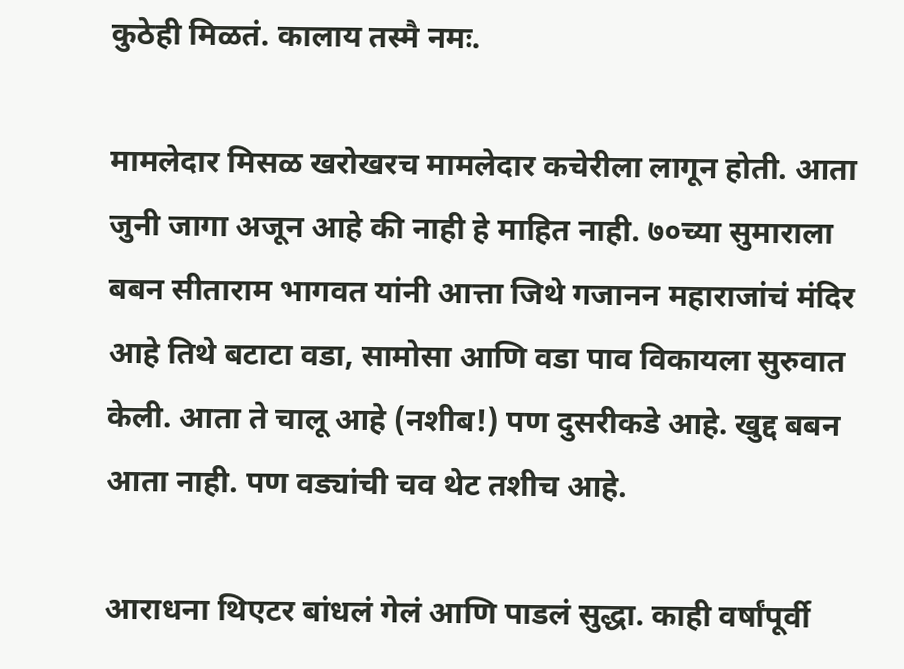कुठेही मिळतं. कालाय तस्मै नमः.

मामलेदार मिसळ खरोखरच मामलेदार कचेरीला लागून होती. आता जुनी जागा अजून आहे की नाही हे माहित नाही. ७०च्या सुमाराला बबन सीताराम भागवत यांनी आत्ता जिथे गजानन महाराजांचं मंदिर आहे तिथे बटाटा वडा, सामोसा आणि वडा पाव विकायला सुरुवात केली. आता ते चालू आहे (नशीब!) पण दुसरीकडे आहे. खुद्द बबन आता नाही. पण वड्यांची चव थेट तशीच आहे.

आराधना थिएटर बांधलं गेलं आणि पाडलं सुद्धा. काही वर्षांपूर्वी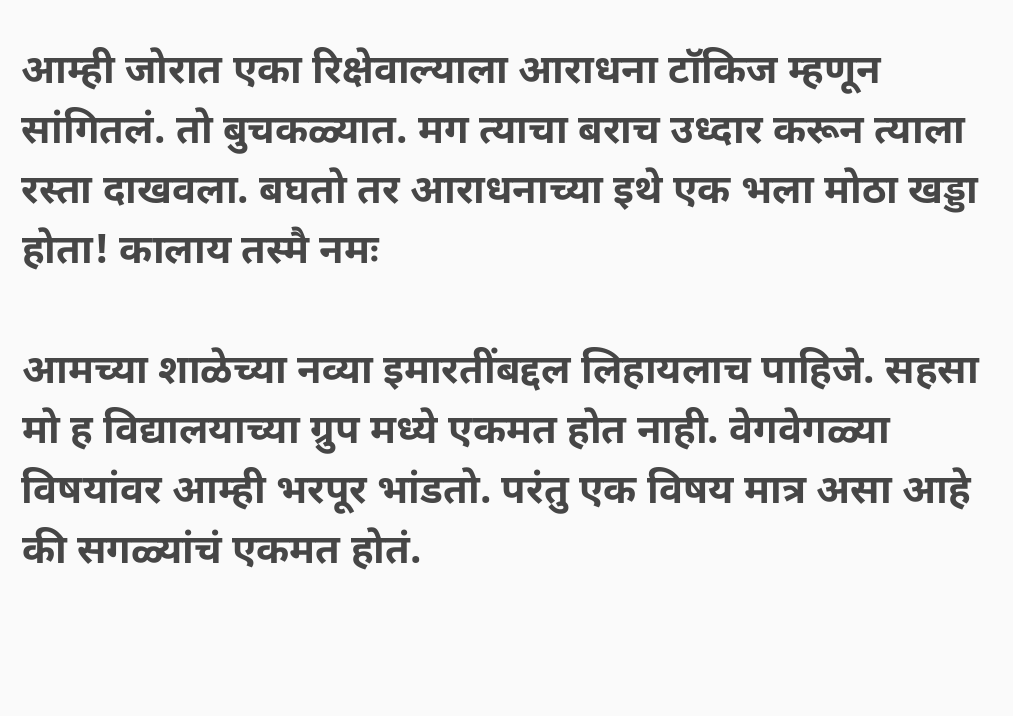आम्ही जोरात एका रिक्षेवाल्याला आराधना टॉकिज म्हणून सांगितलं. तो बुचकळ्यात. मग त्याचा बराच उध्दार करून त्याला रस्ता दाखवला. बघतो तर आराधनाच्या इथे एक भला मोठा खड्डा होता! कालाय तस्मै नमः

आमच्या शाळेच्या नव्या इमारतींबद्दल लिहायलाच पाहिजे. सहसा मो ह विद्यालयाच्या ग्रुप मध्ये एकमत होत नाही. वेगवेगळ्या विषयांवर आम्ही भरपूर भांडतो. परंतु एक विषय मात्र असा आहे की सगळ्यांचं एकमत होतं.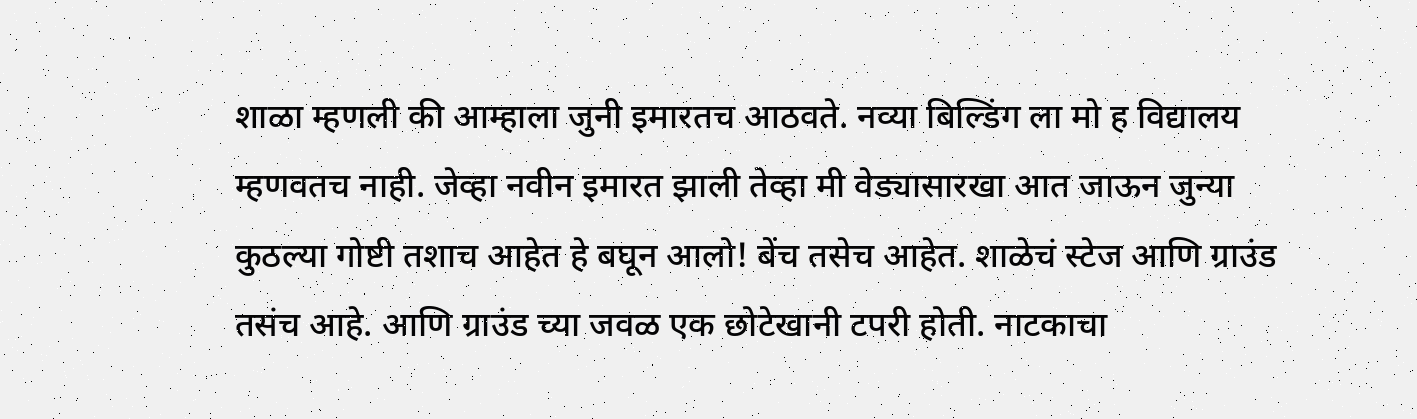शाळा म्हणली की आम्हाला जुनी इमारतच आठवते. नव्या बिल्डिंग ला मो ह विद्यालय म्हणवतच नाही. जेव्हा नवीन इमारत झाली तेव्हा मी वेड्यासारखा आत जाऊन जुन्या कुठल्या गोष्टी तशाच आहेत हे बघून आलो! बेंच तसेच आहेत. शाळेचं स्टेज आणि ग्राउंड तसंच आहे. आणि ग्राउंड च्या जवळ एक छोटेखानी टपरी होती. नाटकाचा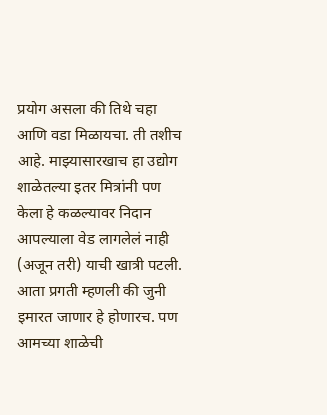प्रयोग असला की तिथे चहा आणि वडा मिळायचा. ती तशीच आहे. माझ्यासारखाच हा उद्योग शाळेतल्या इतर मित्रांनी पण केला हे कळल्यावर निदान आपल्याला वेड लागलेलं नाही (अजून तरी) याची खात्री पटली. आता प्रगती म्हणली की जुनी इमारत जाणार हे होणारच. पण आमच्या शाळेची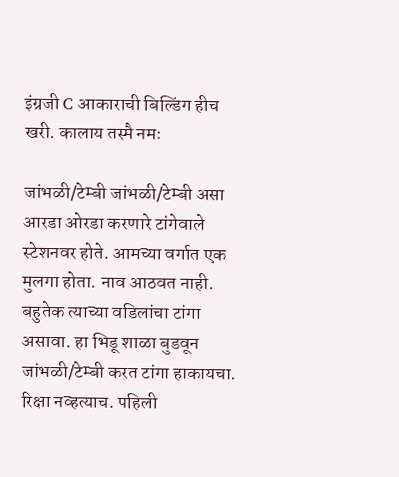इंग्रजी C आकाराची बिल्डिंग हीच खरी. कालाय तस्मै नमः

जांभळी/टेम्बी जांभळी/टेम्बी असा आरडा ओरडा करणारे टांगेवाले स्टेशनवर होते. आमच्या वर्गात एक मुलगा होता. नाव आठवत नाही. बहुतेक त्याच्या वडिलांचा टांगा असावा. हा भिडू शाळा बुडवून जांभळी/टेम्बी करत टांगा हाकायचा. रिक्षा नव्हत्याच. पहिली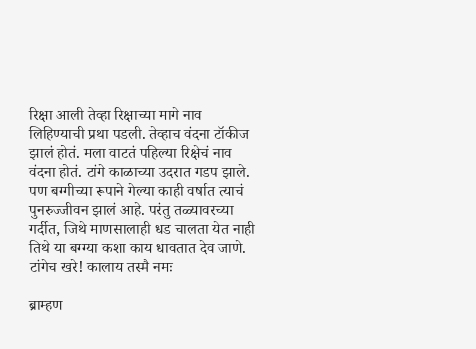रिक्षा आली तेव्हा रिक्षाच्या मागे नाव लिहिण्याची प्रथा पडली. तेव्हाच वंदना टॉकीज झालं होतं. मला वाटतं पहिल्या रिक्षेचं नाव वंदना होतं. टांगे काळाच्या उदरात गडप झाले. पण बग्गीच्या रूपाने गेल्या काही वर्षात त्याचं पुनरुज्जीवन झालं आहे. परंतु तळ्यावरच्या गर्दीत, जिथे माणसालाही धड चालता येत नाही तिथे या बग्ग्या कशा काय धावतात देव जाणे. टांगेच खरे! कालाय तस्मै नमः

ब्राम्हण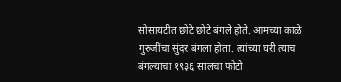सोसायटीत छोटे छोटे बंगले होते. आमच्या काळे गुरुजींचा सुंदर बंगला होता. त्यांच्या घरी त्याच बंगल्याचा १९३६ सालचा फोटो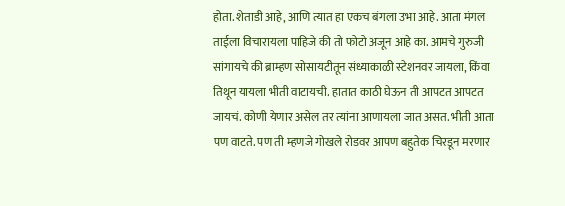होता. शेताडी आहे, आणि त्यात हा एकच बंगला उभा आहे. आता मंगल ताईला विचारायला पाहिजे की तो फोटो अजून आहे का. आमचे गुरुजी सांगायचे की ब्राम्हण सोसायटीतून संध्याकाळी स्टेशनवर जायला, किंवा तिथून यायला भीती वाटायची. हातात काठी घेऊन ती आपटत आपटत जायचं. कोणी येणार असेल तर त्यांना आणायला जात असत. भीती आता पण वाटते. पण ती म्हणजे गोखले रोडवर आपण बहुतेक चिरडून मरणार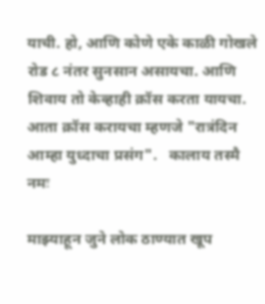याची. हो, आणि कोणे एके काळी गोखले रोड ८ नंतर सुनसान असायचा. आणि शिवाय तो केव्हाही क्रॉस करता यायचा. आता क्रॉस करायचा म्हणजे "रात्रंदिन आम्हा युध्दाचा प्रसंग".   कालाय तस्मै नमः

माझ्याहून जुने लोक ठाण्यात खूप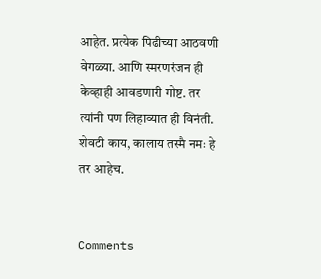आहेत. प्रत्येक पिढीच्या आठवणी वेगळ्या. आणि स्मरणरंजन ही केव्हाही आवडणारी गोष्ट. तर त्यांनी पण लिहाव्यात ही विनंती. शेवटी काय, कालाय तस्मै नमः हे तर आहेच.


Comments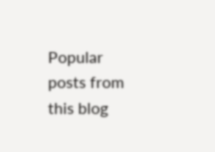Popular posts from this blog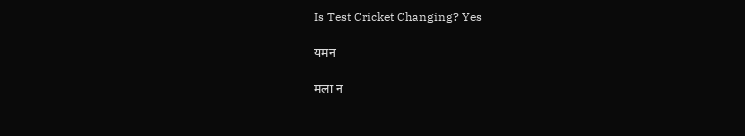Is Test Cricket Changing? Yes

यमन

मला न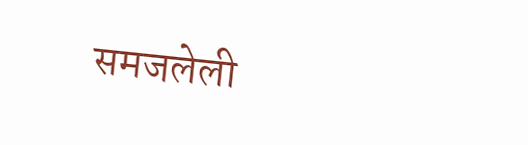समजलेली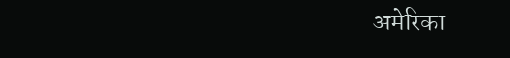अमेरिका